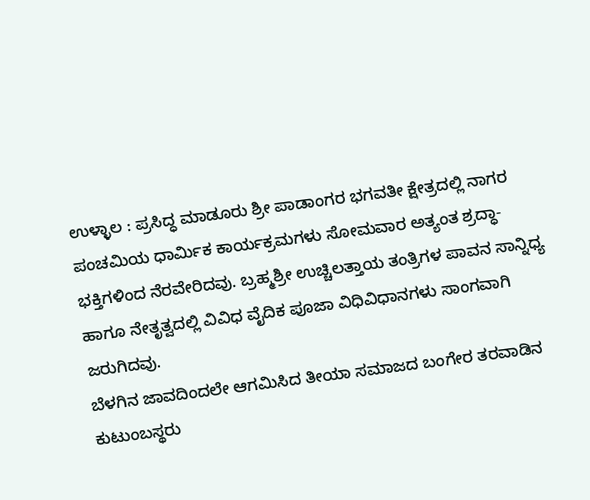ಉಳ್ಳಾಲ : ಪ್ರಸಿದ್ಧ ಮಾಡೂರು ಶ್ರೀ ಪಾಡಾಂಗರ ಭಗವತೀ ಕ್ಷೇತ್ರದಲ್ಲಿ ನಾಗರ ಪಂಚಮಿಯ ಧಾರ್ಮಿಕ ಕಾರ್ಯಕ್ರಮಗಳು ಸೋಮವಾರ ಅತ್ಯಂತ ಶ್ರದ್ಧಾ-ಭಕ್ತಿಗಳಿಂದ ನೆರವೇರಿದವು. ಬ್ರಹ್ಮಶ್ರೀ ಉಚ್ಚಿಲತ್ತಾಯ ತಂತ್ರಿಗಳ ಪಾವನ ಸಾನ್ನಿಧ್ಯ ಹಾಗೂ ನೇತೃತ್ವದಲ್ಲಿ ವಿವಿಧ ವೈದಿಕ ಪೂಜಾ ವಿಧಿವಿಧಾನಗಳು ಸಾಂಗವಾಗಿ ಜರುಗಿದವು.
ಬೆಳಗಿನ ಜಾವದಿಂದಲೇ ಆಗಮಿಸಿದ ತೀಯಾ ಸಮಾಜದ ಬಂಗೇರ ತರವಾಡಿನ ಕುಟುಂಬಸ್ಥರು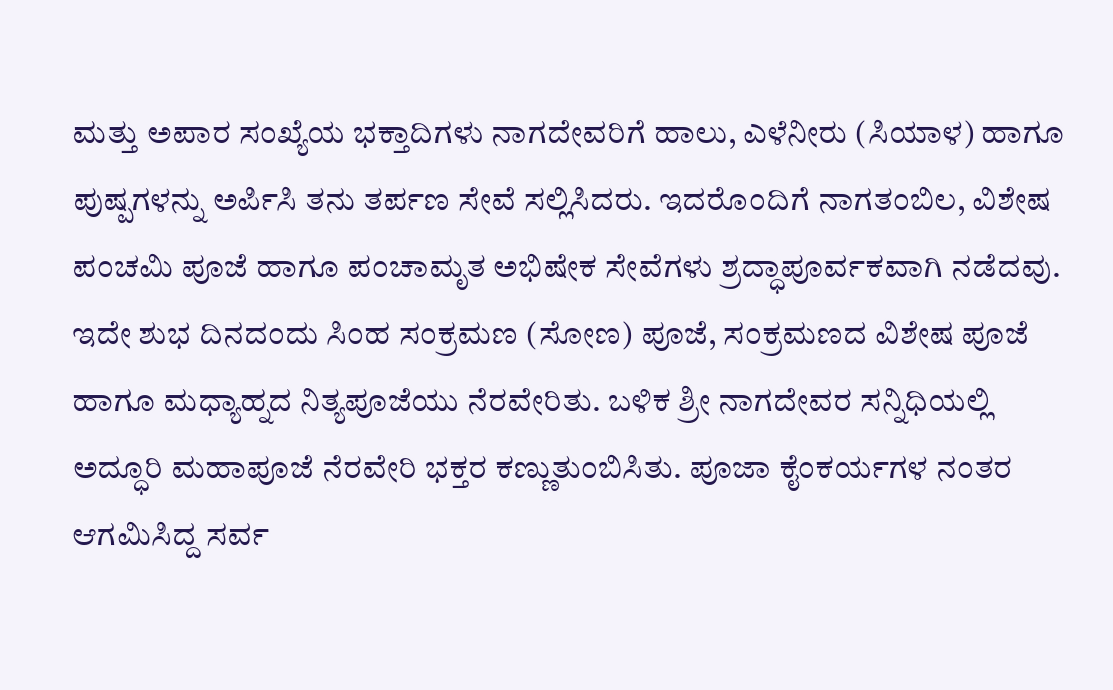ಮತ್ತು ಅಪಾರ ಸಂಖ್ಯೆಯ ಭಕ್ತಾದಿಗಳು ನಾಗದೇವರಿಗೆ ಹಾಲು, ಎಳೆನೀರು (ಸಿಯಾಳ) ಹಾಗೂ ಪುಷ್ಪಗಳನ್ನು ಅರ್ಪಿಸಿ ತನು ತರ್ಪಣ ಸೇವೆ ಸಲ್ಲಿಸಿದರು. ಇದರೊಂದಿಗೆ ನಾಗತಂಬಿಲ, ವಿಶೇಷ ಪಂಚಮಿ ಪೂಜೆ ಹಾಗೂ ಪಂಚಾಮೃತ ಅಭಿಷೇಕ ಸೇವೆಗಳು ಶ್ರದ್ಧಾಪೂರ್ವಕವಾಗಿ ನಡೆದವು.
ಇದೇ ಶುಭ ದಿನದಂದು ಸಿಂಹ ಸಂಕ್ರಮಣ (ಸೋಣ) ಪೂಜೆ, ಸಂಕ್ರಮಣದ ವಿಶೇಷ ಪೂಜೆ ಹಾಗೂ ಮಧ್ಯಾಹ್ನದ ನಿತ್ಯಪೂಜೆಯು ನೆರವೇರಿತು. ಬಳಿಕ ಶ್ರೀ ನಾಗದೇವರ ಸನ್ನಿಧಿಯಲ್ಲಿ ಅದ್ಧೂರಿ ಮಹಾಪೂಜೆ ನೆರವೇರಿ ಭಕ್ತರ ಕಣ್ಣುತುಂಬಿಸಿತು. ಪೂಜಾ ಕೈಂಕರ್ಯಗಳ ನಂತರ ಆಗಮಿಸಿದ್ದ ಸರ್ವ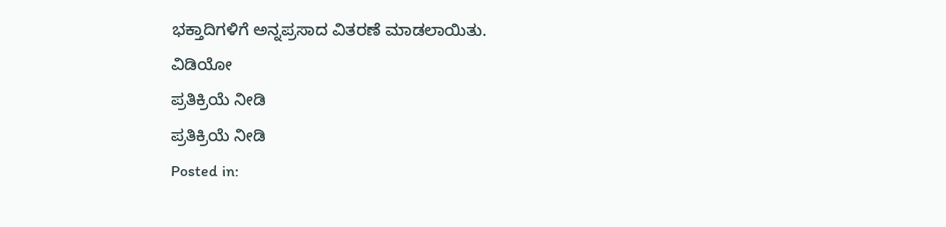ಭಕ್ತಾದಿಗಳಿಗೆ ಅನ್ನಪ್ರಸಾದ ವಿತರಣೆ ಮಾಡಲಾಯಿತು.
ವಿಡಿಯೋ
ಪ್ರತಿಕ್ರಿಯೆ ನೀಡಿ
ಪ್ರತಿಕ್ರಿಯೆ ನೀಡಿ
Posted in: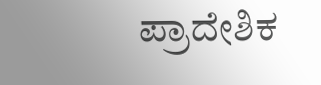ಪ್ರಾದೇಶಿಕ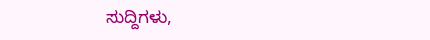ಸುದ್ದಿಗಳು,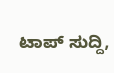ಟಾಪ್ ಸುದ್ದಿ,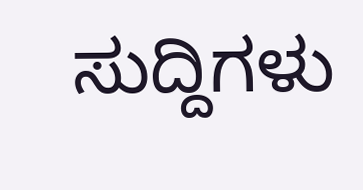ಸುದ್ದಿಗಳು